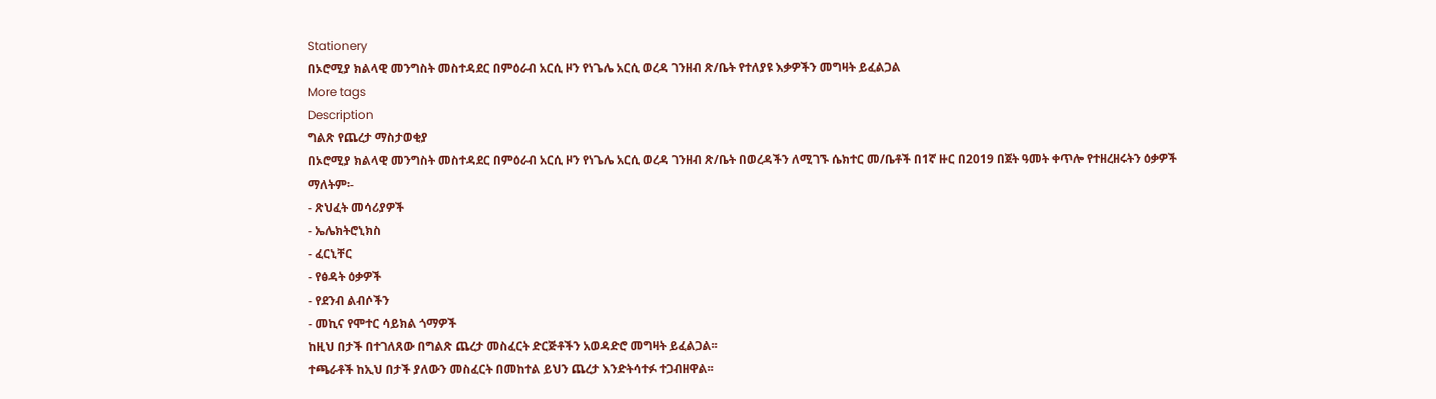Stationery
በኦሮሚያ ክልላዊ መንግስት መስተዳደር በምዕራብ አርሲ ዞን የነጌሌ አርሲ ወረዳ ገንዘብ ጽ/ቤት የተለያዩ እቃዎችን መግዛት ይፈልጋል
More tags
Description
ግልጽ የጨረታ ማስታወቂያ
በኦሮሚያ ክልላዊ መንግስት መስተዳደር በምዕራብ አርሲ ዞን የነጌሌ አርሲ ወረዳ ገንዘብ ጽ/ቤት በወረዳችን ለሚገኙ ሴክተር መ/ቤቶች በ1ኛ ዙር በ2019 በጀት ዓመት ቀጥሎ የተዘረዘሩትን ዕቃዎች
ማለትም፡-
- ጽህፈት መሳሪያዎች
- ኤሌክትሮኒክስ
- ፈርኒቸር
- የፅዳት ዕቃዎች
- የደንብ ልብሶችን
- መኪና የሞተር ሳይክል ጎማዎች
ከዚህ በታች በተገለጸው በግልጽ ጨረታ መስፈርት ድርጅቶችን አወዳድሮ መግዛት ይፈልጋል፡፡
ተጫራቶች ከኢህ በታች ያለውን መስፈርት በመከተል ይህን ጨረታ እንድትሳተፉ ተጋብዘዋል፡፡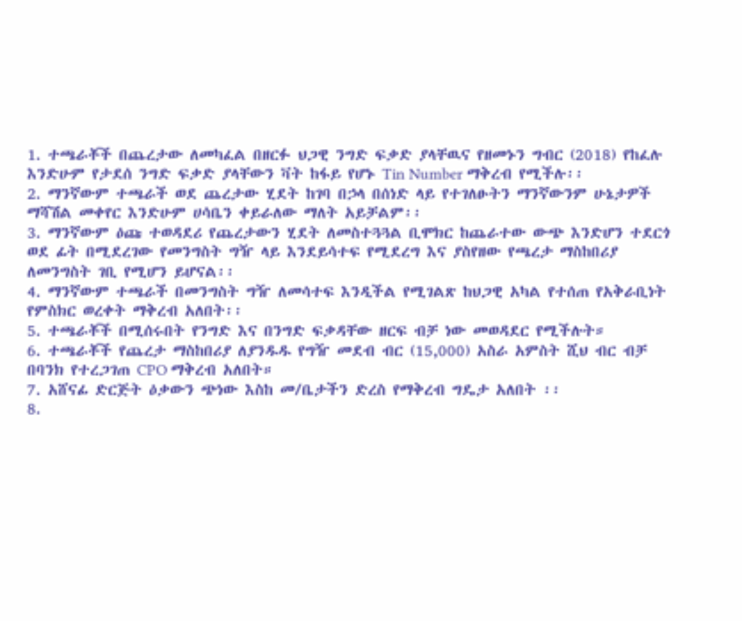1. ተጫራቾች በጨረታው ለመካፈል በዘርፉ ህጋዊ ንግድ ፍቃድ ያላቸዉና የዘመኑን ግብር (2018) የከፈሉ እንድሁም የታደሰ ንግድ ፍቃድ ያላቸውን ቫት ከፋይ የሆኑ Tin Number ማቅረብ የሚችሉ፡፡
2. ማንኛውም ተጫራች ወደ ጨረታው ሂደት ከገባ በኃላ በሰነድ ላይ የተገለፁትን ማንኛውንም ሁኔታዎች ማሻሽል መቀየር እንድሁም ሀሳቤን ቀይራለው ማለት አይቻልም፡፡
3. ማንኛውም ዕጩ ተወዳደሪ የጨረታውን ሂደት ለመስተጓጓል ቢሞክር ከጨራተው ውጭ እንድሆን ተደርጎ ወደ ፊት በሚደረገው የመንግስት ግዥ ላይ እንደይሳተፍ የሚደረግ እና ያስየዘው የጫረታ ማስከበሪያ ለመንግስት ገቢ የሚሆን ይሆናል፡፡
4. ማንኛውም ተጫራች በመንግስት ግዥ ለመሳተፍ እንዲችል የሚገልጽ ከህጋዊ አካል የተሰጠ የአቅራቢነት የምስክር ወረቀት ማቅረብ አለበት፡፡
5. ተጫራቾች በሚሰሩበት የንግድ እና በንግድ ፍቃዳቸው ዘርፍ ብቻ ነው መወዳደር የሚችሉት።
6. ተጫራቾች የጨረታ ማስከበሪያ ለያንዱዱ የግዥ መደብ ብር (15,000) አስራ አምስት ሺህ ብር ብቻ በባንክ የተረጋገጠ CPO ማቅረብ አለበት።
7. አሸናፊ ድርጅት ዕቃውን ጭነው እስከ መ/ቤታችን ድረስ የማቅረብ ግዴታ አለበት ፡፡
8.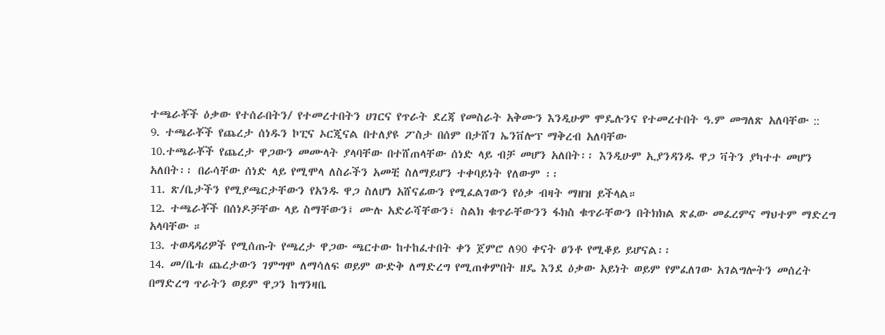ተጫራቾች ዕቃው የተሰራበትን/ የተመረተበትን ሀገርና የጥራት ደረጃ የመስራት አቅሙን እንዲሁም ሞዴሉንና የተመረተበት ዓ.ም መግለጽ አለባቸው ::
9. ተጫራቾች የጨረታ ሰነዱን ኮፒና ኦርጂናል በተለያዩ ፖስታ በሰም በታሸገ ኤንቨሎፕ ማቅረብ አለባቸው
10.ተጫራቾች የጨረታ ዋጋውን መሙላት ያላባቸው በተሸጠላቸው ሰነድ ላይ ብቻ መሆን አለበት፡፡ እንዲሁም ኢያንዳንዱ ዋጋ ቫትን ያካተተ መሆን አለበት፡፡ በራሳቸው ሰነድ ላይ የሚሞላ ለስራችን አመቺ ስለማይሆን ተቀባይነት የለውም ፡፡
11. ጽ/ቤታችን የሚያጫርታቸውን የአንዱ ዋጋ ስለሆነ አሸናፊውን የሚፈልገውን የዕቃ ብዛት ማዘዝ ይችላል።
12. ተጫራቾች በሰነዶቻቸው ላይ ስማቸውን፤ ሙሉ አድራሻቸውን፣ ስልክ ቁጥራቸውንን ፋክስ ቁጥራቸውን በትክክል ጽፈው መፈረምና ማህተም ማድረግ አላባቸው ።
13. ተወዳዳሪዎች የሚሰጡት የጫረታ ዋጋው ጫርተው ከተከፈተበት ቀን ጀምሮ ለ90 ቀናት ፀንቶ የሚቆይ ይሆናል፡፡
14. መ/ቤቱ ጨረታውን ገምግሞ ለማሳለፍ ወይም ውድቅ ለማድረግ የሚጠቀምበት ዘዴ እንደ ዕቃው አይነት ወይም የምፈለገው አገልግሎትን መሰረት በማድረግ ጥራትን ወይም ዋጋን ከግንዛቤ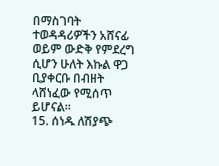በማስገባት ተወዳዳሪዎችን አሸናፊ ወይም ውድቅ የምደረግ ሲሆን ሁለት እኩል ዋጋ ቢያቀርቡ በብዘት ላሸነፈው የሚሰጥ ይሆናል፡፡
15. ሰነዱ ለሽያጭ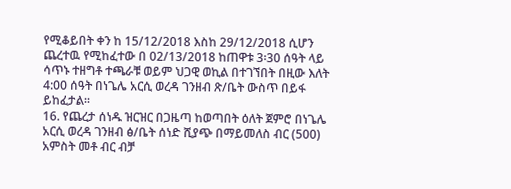የሚቆይበት ቀን ከ 15/12/2018 እስከ 29/12/2018 ሲሆን ጨረተዉ የሚከፈተው በ 02/13/2018 ከጠዋቱ 3፡30 ሰዓት ላይ ሳጥኑ ተዘግቶ ተጫራቹ ወይም ህጋዊ ወኪል በተገኘበት በዚው እለት 4:00 ሰዓት በነጌሌ አርሲ ወረዳ ገንዘብ ጽ/ቤት ውስጥ በይፋ ይከፈታል፡፡
16. የጨረታ ሰነዱ ዝርዝር በጋዜጣ ከወጣበት ዕለት ጀምሮ በነጌሌ አርሲ ወረዳ ገንዘብ ፅ/ቤት ሰነድ ሺያጭ በማይመለስ ብር (500) አምስት መቶ ብር ብቻ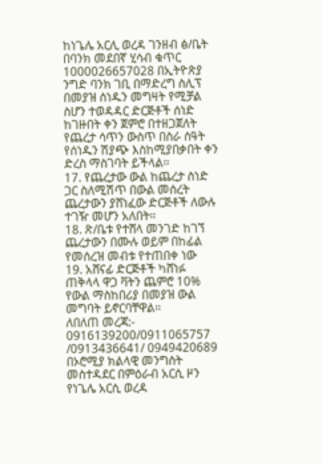ከነጌሌ አርሊ ወረዳ ገንዘብ ፅ/ቤት በባንክ መደበኛ ሂሳብ ቁጥር 1000026657028 በኢትዮጽያ ንግድ ባንክ ገቢ በማድረግ ስሊፕ በመያዝ ሰነዱን መግዛት የሚቻል ስሆን ተወዳዳር ድርጅቶች ሰነድ ከገዙበት ቀን ጀምሮ በተዘጋጀለት የጨረታ ሳጥን ውስጥ በስራ ሰዓት የሰነዱን ሽያጭ እስከሚያበቃበት ቀን ድረስ ማስገባት ይችላል፡፡
17. የጨረታው ውል ከጨረታ ስነድ ጋር ስለሚሽጥ በውል መሰረት ጨረታውን ያሸነፈው ድርጅቶች ለውሉ ተገዥ መሆን አለበት።
18. ጽ/ቤቱ የተሸላ መንገድ ከገኘ ጨረታውን በሙሉ ወይም በከፊል የመሰረዝ መብቱ የተጠበቀ ነው
19. አሸናፊ ድርጅቶች ካሸነፉ ጠቅላላ ዋጋ ቫትን ጨምሮ 10% የውል ማስከበሪያ በመያዝ ውል መግባት ይኖርባቸዋል፡፡
ለበለጠ መረጃ:- 0916139200/0911065757 /0913436641/ 0949420689
በኦሮሚያ ክልላዊ መንግስት መስተዳደር በምዕራብ አርሲ ዞን የነጌሌ አርሲ ወረዳ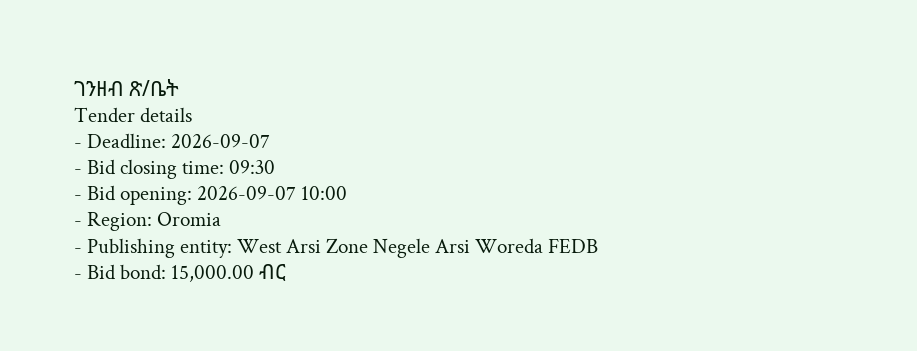ገንዘብ ጽ/ቤት
Tender details
- Deadline: 2026-09-07
- Bid closing time: 09:30
- Bid opening: 2026-09-07 10:00
- Region: Oromia
- Publishing entity: West Arsi Zone Negele Arsi Woreda FEDB
- Bid bond: 15,000.00 ብር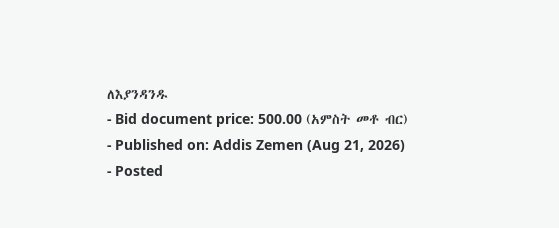ለእያንዳንዱ
- Bid document price: 500.00 (አምስት መቶ ብር)
- Published on: Addis Zemen (Aug 21, 2026)
- Posted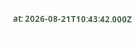at: 2026-08-21T10:43:42.000Z